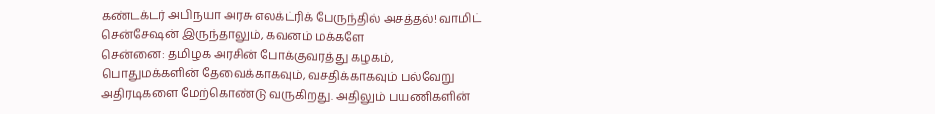கண்டக்டர் அபிநயா அரசு எலக்ட்ரிக் பேருந்தில் அசத்தல்! வாமிட் சென்சேஷன் இருந்தாலும், கவனம் மக்களே
சென்னை: தமிழக அரசின் போக்குவரத்து கழகம், பொதுமக்களின் தேவைக்காகவும், வசதிக்காகவும் பல்வேறு அதிரடிகளை மேற்கொண்டு வருகிறது. அதிலும் பயணிகளின்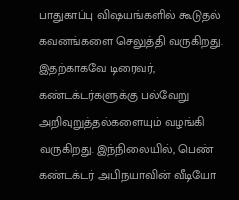பாதுகாப்பு விஷயங்களில் கூடுதல் கவனங்களை செலுத்தி வருகிறது. இதற்காகவே டிரைவர், கண்டக்டர்களுக்கு பல்வேறு அறிவுறுத்தல்களையும் வழங்கி வருகிறது. இந்நிலையில், பெண் கண்டக்டர் அபிநயாவின் வீடியோ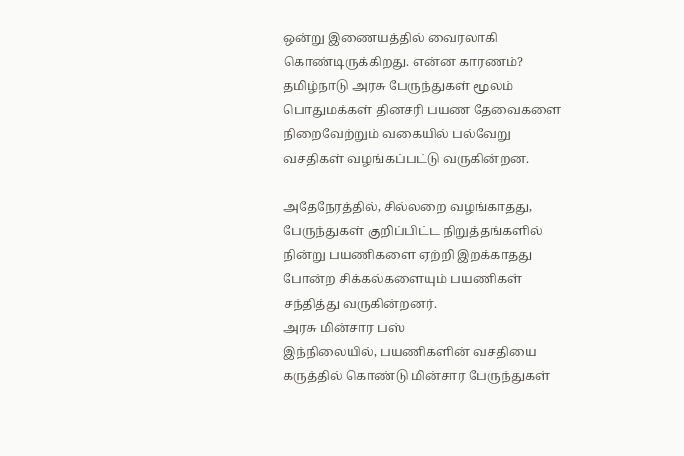ஒன்று இணையத்தில் வைரலாகி கொண்டிருக்கிறது. என்ன காரணம்?
தமிழ்நாடு அரசு பேருந்துகள் மூலம் பொதுமக்கள் தினசரி பயண தேவைகளை நிறைவேற்றும் வகையில் பல்வேறு வசதிகள் வழங்கப்பட்டு வருகின்றன.

அதேநேரத்தில், சில்லறை வழங்காதது, பேருந்துகள் குறிப்பிட்ட நிறுத்தங்களில் நின்று பயணிகளை ஏற்றி இறக்காதது போன்ற சிக்கல்களையும் பயணிகள் சந்தித்து வருகின்றனர்.
அரசு மின்சார பஸ்
இந்நிலையில், பயணிகளின் வசதியை கருத்தில் கொண்டு மின்சார பேருந்துகள்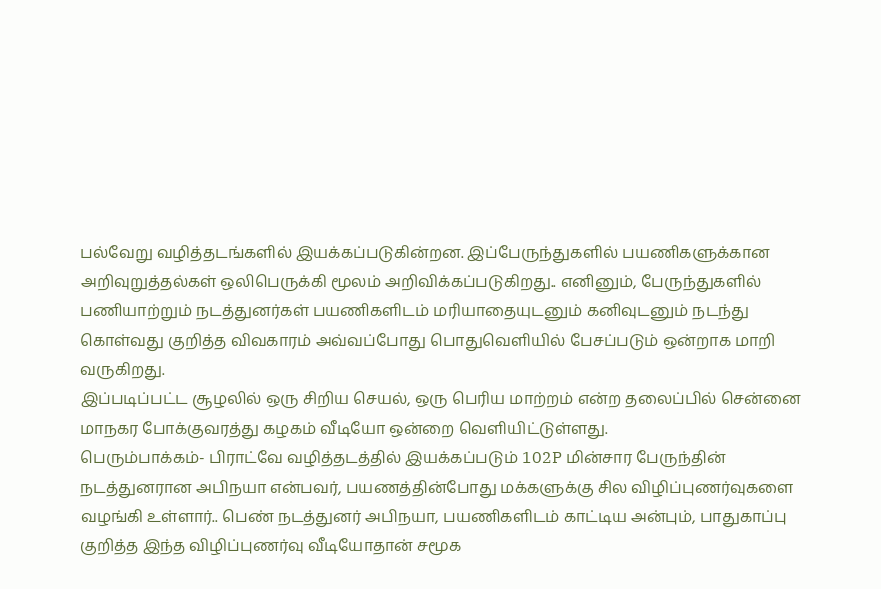பல்வேறு வழித்தடங்களில் இயக்கப்படுகின்றன. இப்பேருந்துகளில் பயணிகளுக்கான அறிவுறுத்தல்கள் ஒலிபெருக்கி மூலம் அறிவிக்கப்படுகிறது.. எனினும், பேருந்துகளில் பணியாற்றும் நடத்துனர்கள் பயணிகளிடம் மரியாதையுடனும் கனிவுடனும் நடந்து கொள்வது குறித்த விவகாரம் அவ்வப்போது பொதுவெளியில் பேசப்படும் ஒன்றாக மாறி வருகிறது.
இப்படிப்பட்ட சூழலில் ஒரு சிறிய செயல், ஒரு பெரிய மாற்றம் என்ற தலைப்பில் சென்னை மாநகர போக்குவரத்து கழகம் வீடியோ ஒன்றை வெளியிட்டுள்ளது.
பெரும்பாக்கம்- பிராட்வே வழித்தடத்தில் இயக்கப்படும் 102P மின்சார பேருந்தின் நடத்துனரான அபிநயா என்பவர், பயணத்தின்போது மக்களுக்கு சில விழிப்புணர்வுகளை வழங்கி உள்ளார்.. பெண் நடத்துனர் அபிநயா, பயணிகளிடம் காட்டிய அன்பும், பாதுகாப்பு குறித்த இந்த விழிப்புணர்வு வீடியோதான் சமூக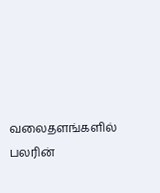வலைதளங்களில் பலரின்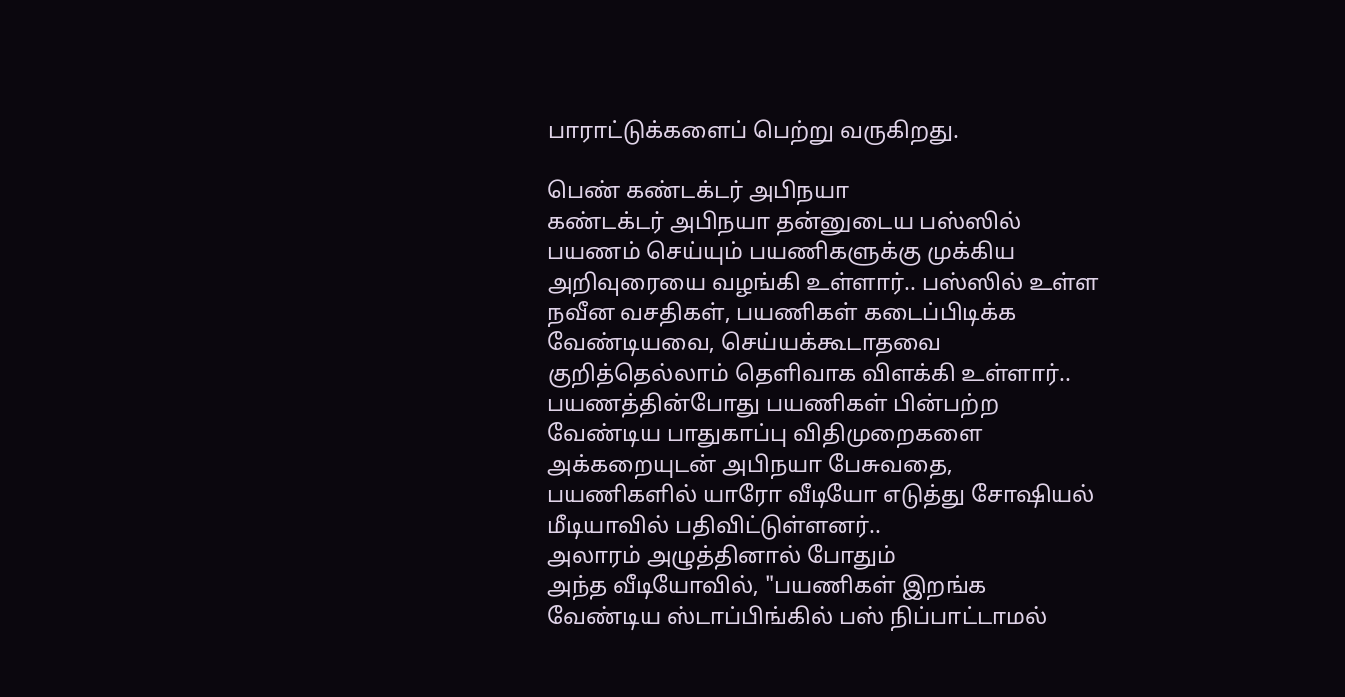பாராட்டுக்களைப் பெற்று வருகிறது.

பெண் கண்டக்டர் அபிநயா
கண்டக்டர் அபிநயா தன்னுடைய பஸ்ஸில் பயணம் செய்யும் பயணிகளுக்கு முக்கிய அறிவுரையை வழங்கி உள்ளார்.. பஸ்ஸில் உள்ள நவீன வசதிகள், பயணிகள் கடைப்பிடிக்க வேண்டியவை, செய்யக்கூடாதவை குறித்தெல்லாம் தெளிவாக விளக்கி உள்ளார்.. பயணத்தின்போது பயணிகள் பின்பற்ற வேண்டிய பாதுகாப்பு விதிமுறைகளை அக்கறையுடன் அபிநயா பேசுவதை, பயணிகளில் யாரோ வீடியோ எடுத்து சோஷியல் மீடியாவில் பதிவிட்டுள்ளனர்..
அலாரம் அழுத்தினால் போதும்
அந்த வீடியோவில், "பயணிகள் இறங்க வேண்டிய ஸ்டாப்பிங்கில் பஸ் நிப்பாட்டாமல்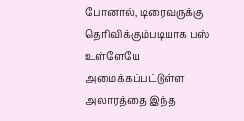போனால், டிரைவருக்கு தெரிவிக்கும்படியாக பஸ் உள்ளேயே அமைக்கப்பட்டுள்ள அலாரத்தை இந்த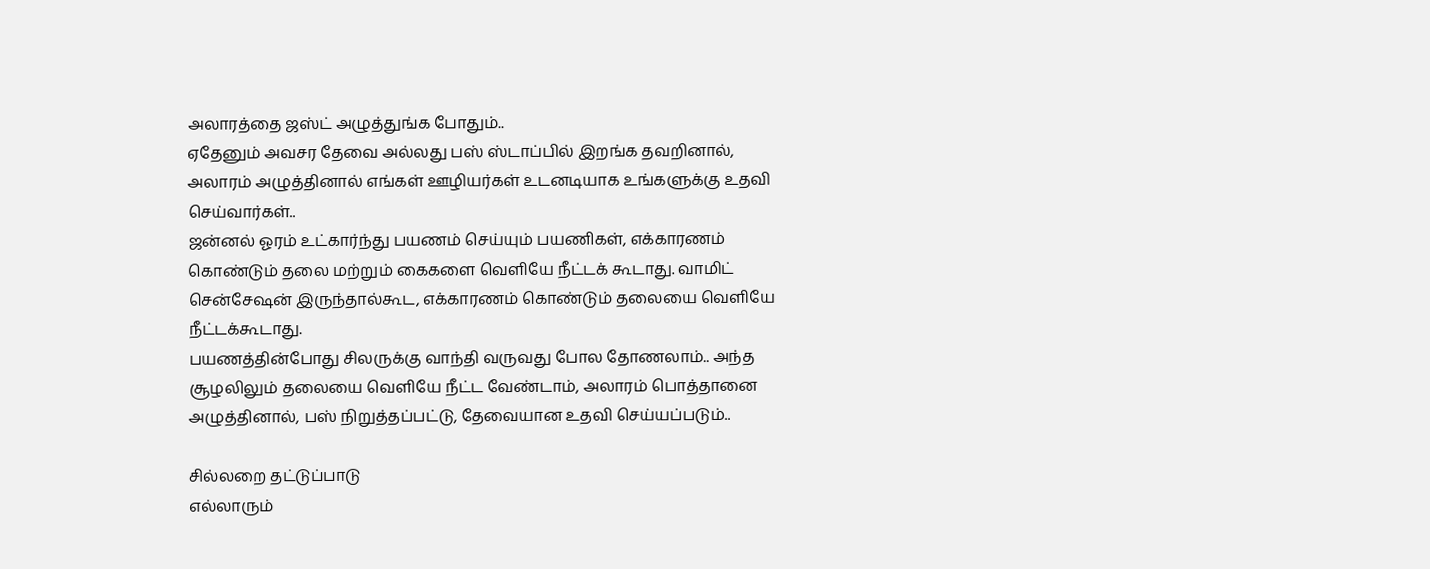அலாரத்தை ஜஸ்ட் அழுத்துங்க போதும்..
ஏதேனும் அவசர தேவை அல்லது பஸ் ஸ்டாப்பில் இறங்க தவறினால், அலாரம் அழுத்தினால் எங்கள் ஊழியர்கள் உடனடியாக உங்களுக்கு உதவி செய்வார்கள்..
ஜன்னல் ஓரம் உட்கார்ந்து பயணம் செய்யும் பயணிகள், எக்காரணம் கொண்டும் தலை மற்றும் கைகளை வெளியே நீட்டக் கூடாது. வாமிட் சென்சேஷன் இருந்தால்கூட, எக்காரணம் கொண்டும் தலையை வெளியே நீட்டக்கூடாது.
பயணத்தின்போது சிலருக்கு வாந்தி வருவது போல தோணலாம்.. அந்த சூழலிலும் தலையை வெளியே நீட்ட வேண்டாம், அலாரம் பொத்தானை அழுத்தினால், பஸ் நிறுத்தப்பட்டு, தேவையான உதவி செய்யப்படும்..

சில்லறை தட்டுப்பாடு
எல்லாரும்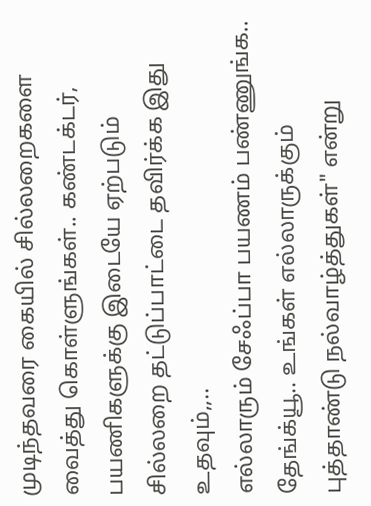முடிந்தவரை கையில் சில்லறைகளை வைத்து கொள்ளுங்கள்.. கண்டக்டர், பயணிகளுக்கு இடையே ஏற்படும் சில்லறை தட்டுப்பாட்டை தவிர்க்க இது உதவும்,,..
எல்லாரும் சேஃப்பா பயணம் பண்ணுங்க.. தேங்க்யூ.. உங்கள் எல்லாருக்கும் புத்தாண்டு நல்வாழ்த்துகள்" என்று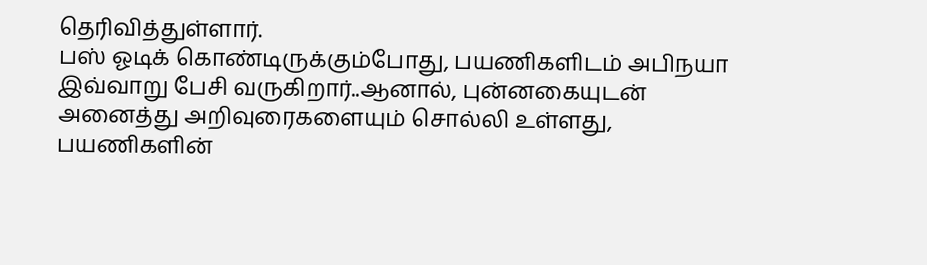தெரிவித்துள்ளார்.
பஸ் ஓடிக் கொண்டிருக்கும்போது, பயணிகளிடம் அபிநயா இவ்வாறு பேசி வருகிறார்..ஆனால், புன்னகையுடன் அனைத்து அறிவுரைகளையும் சொல்லி உள்ளது, பயணிகளின்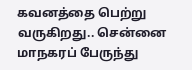கவனத்தை பெற்று வருகிறது.. சென்னை மாநகரப் பேருந்து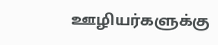ஊழியர்களுக்கு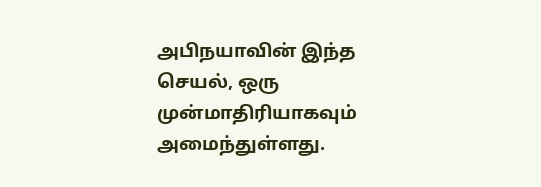அபிநயாவின் இந்த செயல், ஒரு முன்மாதிரியாகவும் அமைந்துள்ளது.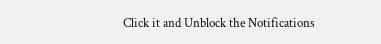Click it and Unblock the Notifications